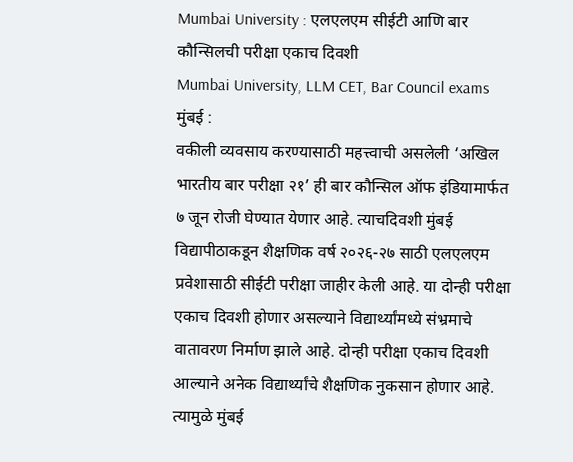Mumbai University : एलएलएम सीईटी आणि बार कौन्सिलची परीक्षा एकाच दिवशी
Mumbai University, LLM CET, Bar Council exams
मुंबई :
वकीली व्यवसाय करण्यासाठी महत्त्वाची असलेली ‘अखिल भारतीय बार परीक्षा २१’ ही बार कौन्सिल ऑफ इंडियामार्फत ७ जून रोजी घेण्यात येणार आहे. त्याचदिवशी मुंबई विद्यापीठाकडून शैक्षणिक वर्ष २०२६-२७ साठी एलएलएम प्रवेशासाठी सीईटी परीक्षा जाहीर केली आहे. या दोन्ही परीक्षा एकाच दिवशी होणार असल्याने विद्यार्थ्यांमध्ये संभ्रमाचे वातावरण निर्माण झाले आहे. दोन्ही परीक्षा एकाच दिवशी आल्याने अनेक विद्यार्थ्यांचे शैक्षणिक नुकसान होणार आहे. त्यामुळे मुंबई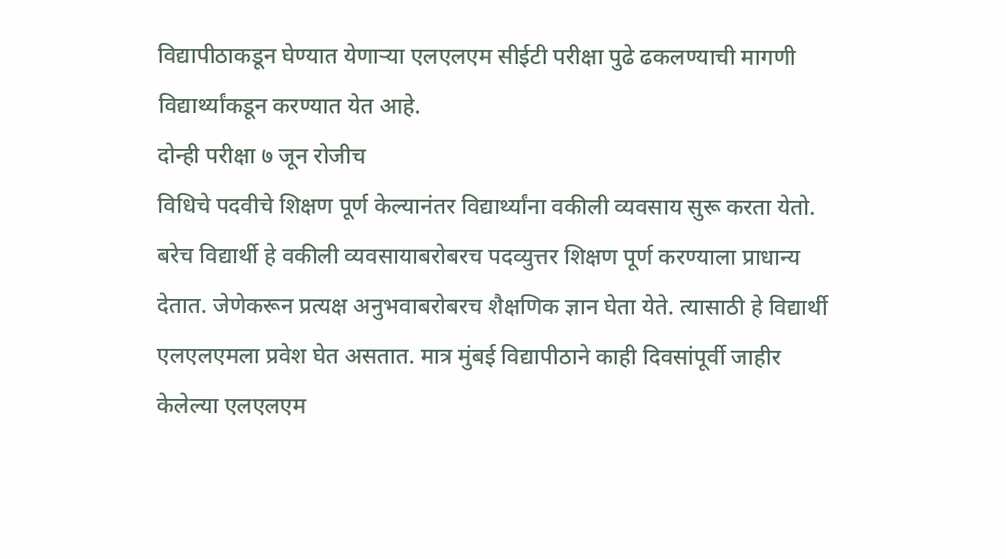विद्यापीठाकडून घेण्यात येणाऱ्या एलएलएम सीईटी परीक्षा पुढे ढकलण्याची मागणी विद्यार्थ्यांकडून करण्यात येत आहे.
दोन्ही परीक्षा ७ जून रोजीच
विधिचे पदवीचे शिक्षण पूर्ण केल्यानंतर विद्यार्थ्यांना वकीली व्यवसाय सुरू करता येतो. बरेच विद्यार्थी हे वकीली व्यवसायाबरोबरच पदव्युत्तर शिक्षण पूर्ण करण्याला प्राधान्य देतात. जेणेकरून प्रत्यक्ष अनुभवाबरोबरच शैक्षणिक ज्ञान घेता येते. त्यासाठी हे विद्यार्थी एलएलएमला प्रवेश घेत असतात. मात्र मुंबई विद्यापीठाने काही दिवसांपूर्वी जाहीर केलेल्या एलएलएम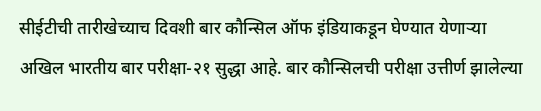सीईटीची तारीखेच्याच दिवशी बार कौन्सिल ऑफ इंडियाकडून घेण्यात येणाऱ्या अखिल भारतीय बार परीक्षा-२१ सुद्धा आहे. बार कौन्सिलची परीक्षा उत्तीर्ण झालेल्या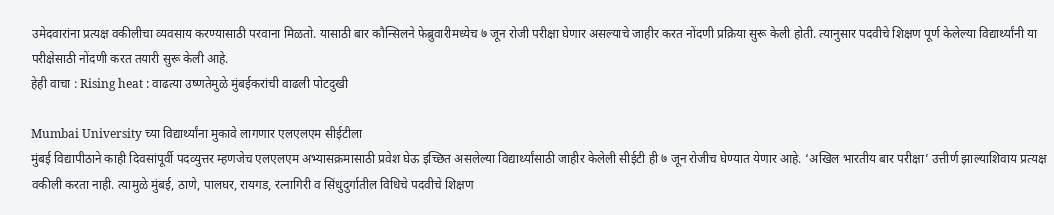उमेदवारांना प्रत्यक्ष वकीलीचा व्यवसाय करण्यासाठी परवाना मिळतो. यासाठी बार कौन्सिलने फेब्रुवारीमध्येच ७ जून रोजी परीक्षा घेणार असल्याचे जाहीर करत नोंदणी प्रक्रिया सुरू केली होती. त्यानुसार पदवीचे शिक्षण पूर्ण केलेल्या विद्यार्थ्यांनी या परीक्षेसाठी नोंदणी करत तयारी सुरू केली आहे.
हेही वाचा : Rising heat : वाढत्या उष्णतेमुळे मुंबईकरांची वाढली पोटदुखी

Mumbai University च्या विद्यार्थ्यांना मुकावे लागणार एलएलएम सीईटीला
मुंबई विद्यापीठाने काही दिवसांपूर्वी पदव्युत्तर म्हणजेच एलएलएम अभ्यासक्रमासाठी प्रवेश घेऊ इच्छित असलेल्या विद्यार्थ्यांसाठी जाहीर केलेली सीईटी ही ७ जून रोजीच घेण्यात येणार आहे. ‘अखिल भारतीय बार परीक्षा’ उत्तीर्ण झाल्याशिवाय प्रत्यक्ष वकीली करता नाही. त्यामुळे मुंबई, ठाणे, पालघर, रायगड, रत्नागिरी व सिंधुदुर्गातील विधिचे पदवीचे शिक्षण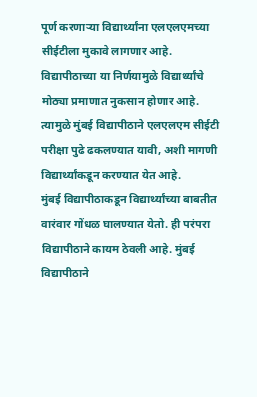पूर्ण करणाऱ्या विद्यार्थ्यांना एलएलएमच्या सीईटीला मुकावे लागणार आहे. विद्यापीठाच्या या निर्णयामुळे विद्यार्थ्यांचे मोठ्या प्रमाणात नुकसान होणार आहे. त्यामुळे मुंबई विद्यापीठाने एलएलएम सीईटी परीक्षा पुढे ढकलण्यात यावी, अशी मागणी विद्यार्थ्यांकडून करण्यात येत आहे.
मुंबई विद्यापीठाकडून विद्यार्थ्यांच्या बाबतीत वारंवार गोंधळ घालण्यात येतो. ही परंपरा विद्यापीठाने कायम ठेवली आहे. मुंबई विद्यापीठाने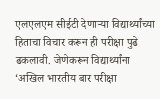एलएलएम सीईटी देणाऱ्या विद्यार्थ्यांच्या हिताचा विचार करून ही परीक्षा पुढे ढकलावी. जेणेकरून विद्यार्थ्यांना ‘अखिल भारतीय बार परीक्षा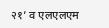२१’ व एलएलएम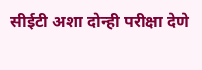सीईटी अशा दोन्ही परीक्षा देणे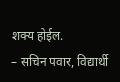शक्य होईल.
– सचिन पवार, विद्यार्थी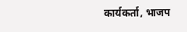कार्यकर्ता, भाजप